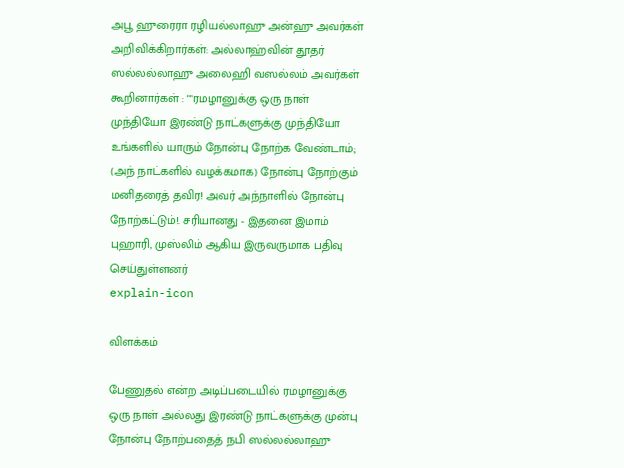அபூ ஹுரைரா ரழியல்லாஹு அன்ஹு அவர்கள் அறிவிக்கிறார்கள்: அல்லாஹ்வின் தூதர் ஸல்லல்லாஹு அலைஹி வஸல்லம் அவர்கள் கூறினார்கள் : ""ரமழானுக்கு ஒரு நாள் முந்தியோ இரண்டு நாட்களுக்கு முந்தியோ உங்களில் யாரும் நோன்பு நோற்க வேண்டாம்; (அந் நாட்களில் வழக்கமாக) நோன்பு நோற்கும் மனிதரைத் தவிர! அவர் அந்நாளில் நோன்பு நோற்கட்டும்!. சரியானது - இதனை இமாம் புஹாரி, முஸ்லிம் ஆகிய இருவருமாக பதிவு செய்துள்ளனர்
explain-icon

விளக்கம்

பேணுதல் என்ற அடிப்படையில் ரமழானுக்கு ஒரு நாள் அல்லது இரண்டு நாட்களுக்கு முன்பு நோன்பு நோற்பதைத் நபி ஸல்லல்லாஹு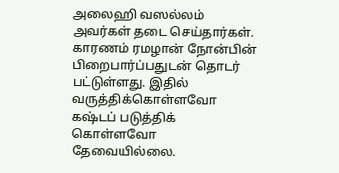அலைஹி வஸல்லம் அவர்கள் தடை செய்தார்கள். காரணம் ரமழான் நோன்பின் பிறைபார்ப்பதுடன் தொடர் பட்டுள்ளது. இதில் வருத்திக்கொள்ளவோ கஷ்டப் படுத்திக் கொள்ளவோ தேவையில்லை.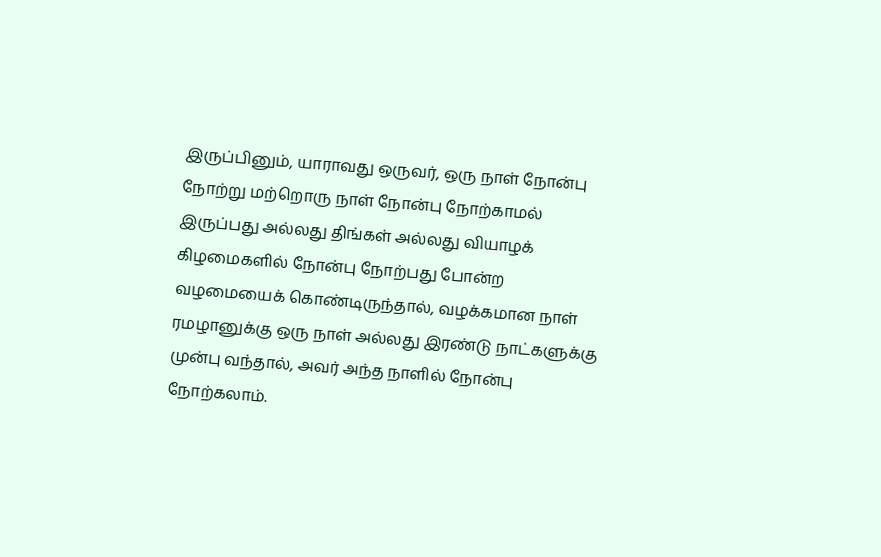இருப்பினும், யாராவது ஒருவர், ஒரு நாள் நோன்பு நோற்று மற்றொரு நாள் நோன்பு நோற்காமல் இருப்பது அல்லது திங்கள் அல்லது வியாழக் கிழமைகளில் நோன்பு நோற்பது போன்ற வழமையைக் கொண்டிருந்தால், வழக்கமான நாள் ரமழானுக்கு ஒரு நாள் அல்லது இரண்டு நாட்களுக்கு முன்பு வந்தால், அவர் அந்த நாளில் நோன்பு நோற்கலாம்.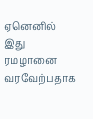ஏனெனில் இது ரமழானை வரவேற்பதாக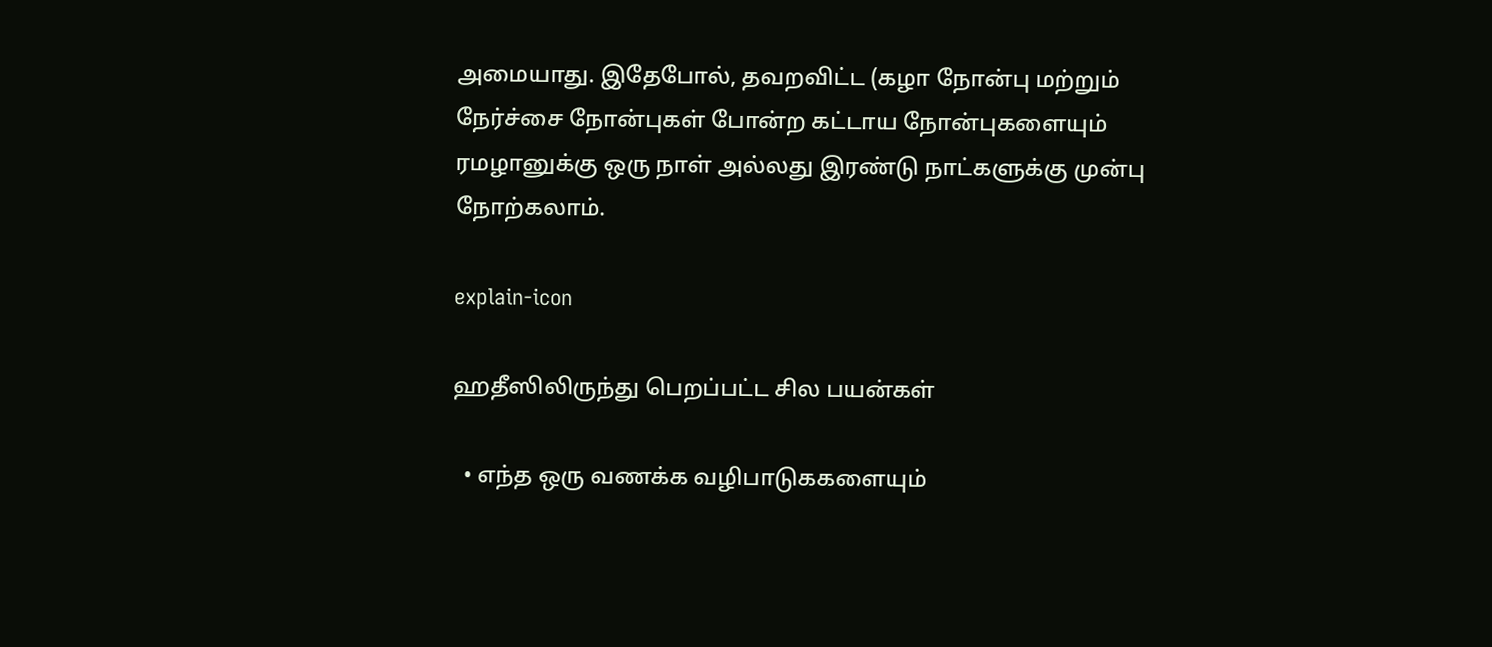அமையாது. இதேபோல், தவறவிட்ட (கழா நோன்பு மற்றும் நேர்ச்சை நோன்புகள் போன்ற கட்டாய நோன்புகளையும் ரமழானுக்கு ஒரு நாள் அல்லது இரண்டு நாட்களுக்கு முன்பு நோற்கலாம்.

explain-icon

ஹதீஸிலிருந்து பெறப்பட்ட சில பயன்கள்

  • எந்த ஒரு வணக்க வழிபாடுககளையும்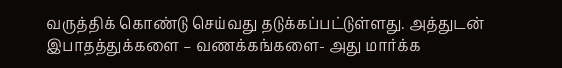வருத்திக் கொண்டு செய்வது தடுக்கப்பட்டுள்ளது. அத்துடன் இபாதத்துக்களை – வணக்கங்களை- அது மார்க்க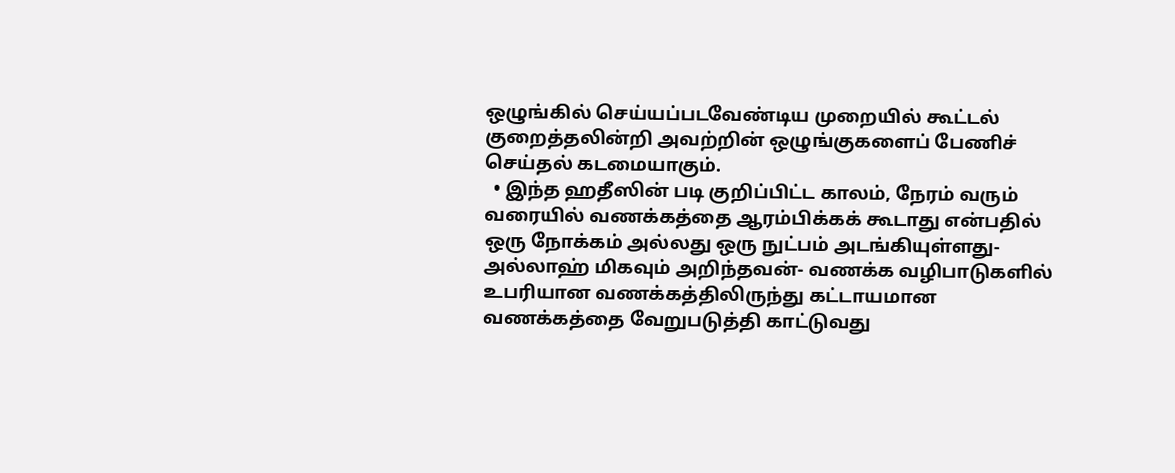ஒழுங்கில் செய்யப்படவேண்டிய முறையில் கூட்டல் குறைத்தலின்றி அவற்றின் ஒழுங்குகளைப் பேணிச் செய்தல் கடமையாகும்.
  • இந்த ஹதீஸின் படி குறிப்பிட்ட காலம், நேரம் வரும் வரையில் வணக்கத்தை ஆரம்பிக்கக் கூடாது என்பதில் ஒரு நோக்கம் அல்லது ஒரு நுட்பம் அடங்கியுள்ளது- அல்லாஹ் மிகவும் அறிந்தவன்- வணக்க வழிபாடுகளில் உபரியான வணக்கத்திலிருந்து கட்டாயமான வணக்கத்தை வேறுபடுத்தி காட்டுவது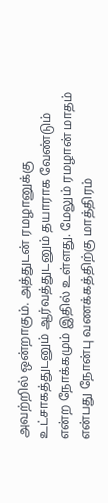அவற்றில் ஒன்றாகும். அத்துடன் ரமழானுக்கு உட்சாகத்துடனும் ஆர்வத்துடனும் தயாராக வேண்டும் என்ற நோக்கமும் இதில் உள்ளது. மேலும் ரமழான் மாதம் என்பது நோன்பு வணக்கத்திற்கு மாத்திரம்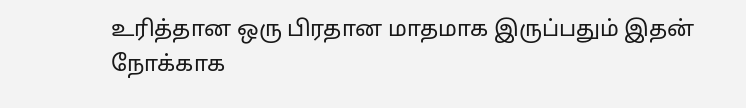உரித்தான ஒரு பிரதான மாதமாக இருப்பதும் இதன் நோக்காக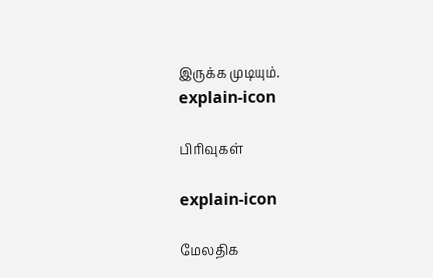இருக்க முடியும்.
explain-icon

பிரிவுகள்

explain-icon

மேலதிக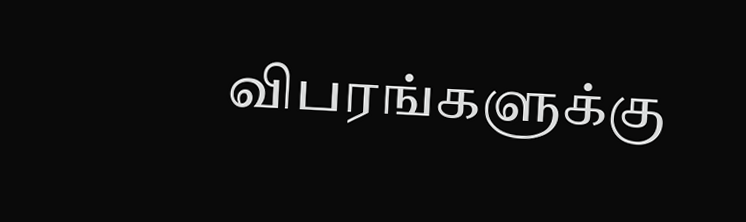விபரங்களுக்கு